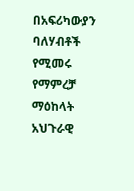በአፍሪካውያን ባለሃብቶች የሚመሩ የማምረቻ ማዕከላት አህጉራዊ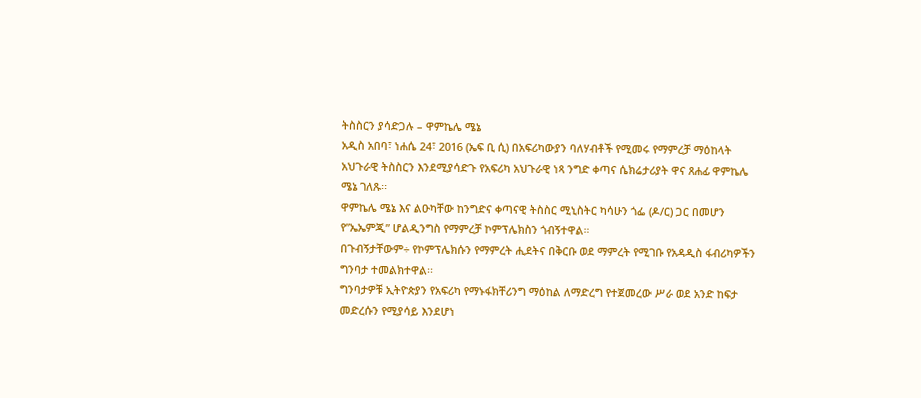ትስስርን ያሳድጋሉ – ዋምኬሌ ሜኔ
አዲስ አበባ፣ ነሐሴ 24፣ 2016 (ኤፍ ቢ ሲ) በአፍሪካውያን ባለሃብቶች የሚመሩ የማምረቻ ማዕከላት አህጉራዊ ትስስርን እንደሚያሳድጉ የአፍሪካ አህጉራዊ ነጻ ንግድ ቀጣና ሴክሬታሪያት ዋና ጸሐፊ ዋምኬሌ ሜኔ ገለጹ፡፡
ዋምኬሌ ሜኔ እና ልዑካቸው ከንግድና ቀጣናዊ ትስስር ሚኒስትር ካሳሁን ጎፌ (ዶ/ር) ጋር በመሆን የ”ኤኤምጂ” ሆልዲንግስ የማምረቻ ኮምፕሌክስን ጎብኝተዋል።
በጉብኝታቸውም÷ የኮምፕሌክሱን የማምረት ሒደትና በቅርቡ ወደ ማምረት የሚገቡ የአዳዲስ ፋብሪካዎችን ግንባታ ተመልክተዋል፡፡
ግንባታዎቹ ኢትዮጵያን የአፍሪካ የማኑፋክቸሪንግ ማዕከል ለማድረግ የተጀመረው ሥራ ወደ አንድ ከፍታ መድረሱን የሚያሳይ እንደሆነ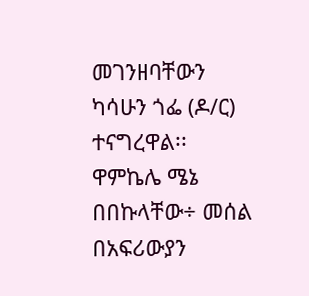መገንዘባቸውን ካሳሁን ጎፌ (ዶ/ር) ተናግረዋል፡፡
ዋምኬሌ ሜኔ በበኩላቸው÷ መሰል በአፍሪውያን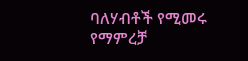ባለሃብቶች የሚመሩ የማምረቻ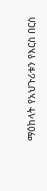ማዕከላት የአህጉሪቱን የእርስ በርስ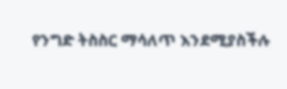የንግድ ትስስር ማሳለጥ እንደሚያስችሉ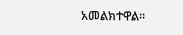አመልክተዋል፡፡